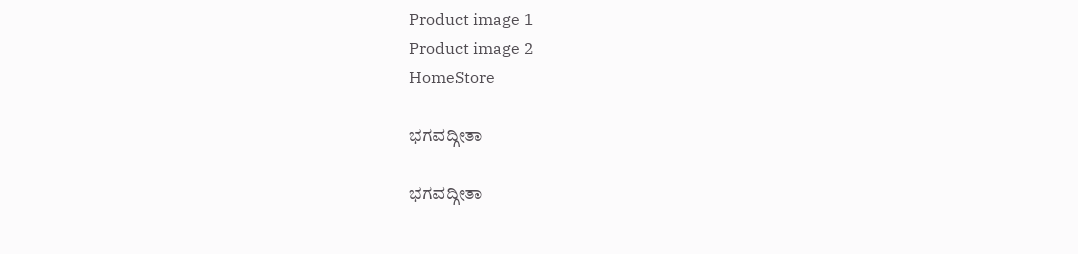Product image 1
Product image 2
HomeStore

ಭಗವದ್ಗೀತಾ

ಭಗವದ್ಗೀತಾ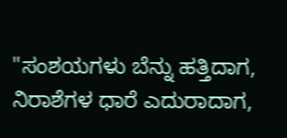"ಸಂಶಯಗಳು ಬೆನ್ನು ಹತ್ತಿದಾಗ, ನಿರಾಶೆಗಳ ಧಾರೆ ಎದುರಾದಾಗ,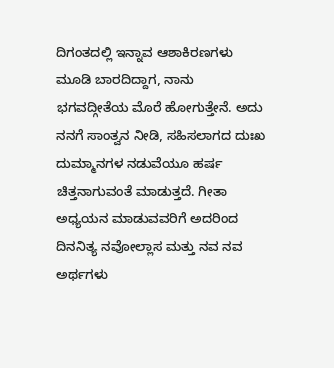ದಿಗಂತದಲ್ಲಿ ಇನ್ನಾವ ಆಶಾಕಿರಣಗಳು ಮೂಡಿ ಬಾರದಿದ್ದಾಗ, ನಾನು ಭಗವದ್ಗೀತೆಯ ಮೊರೆ ಹೋಗುತ್ತೇನೆ. ಅದು ನನಗೆ ಸಾಂತ್ವನ ನೀಡಿ, ಸಹಿಸಲಾಗದ ದುಃಖ ದುಮ್ಮಾನಗಳ ನಡುವೆಯೂ ಹರ್ಷ ಚಿತ್ತನಾಗುವಂತೆ ಮಾಡುತ್ತದೆ. ಗೀತಾ ಅಧ್ಯಯನ ಮಾಡುವವರಿಗೆ ಅದರಿಂದ ದಿನನಿತ್ಯ ನವೋಲ್ಲಾಸ ಮತ್ತು ನವ ನವ ಅರ್ಥಗಳು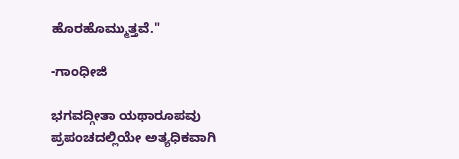ಹೊರಹೊಮ್ಮುತ್ತವೆ."

-ಗಾಂಧೀಜಿ

ಭಗವದ್ಗೀತಾ ಯಥಾರೂಪವು ಪ್ರಪಂಚದಲ್ಲಿಯೇ ಅತ್ಯಧಿಕವಾಗಿ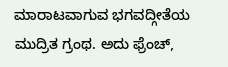ಮಾರಾಟವಾಗುವ ಭಗವದ್ಗೀತೆಯ ಮುದ್ರಿತ ಗ್ರಂಥ. ಅದು ಫ್ರೆಂಚ್,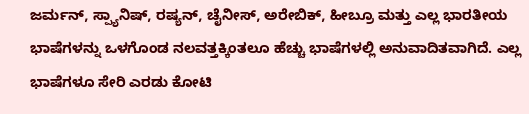ಜರ್ಮನ್, ಸ್ಪ್ಯಾನಿಷ್, ರಷ್ಯನ್, ಚೈನೀಸ್, ಅರೇಬಿಕ್, ಹೀಬ್ರೂ ಮತ್ತು ಎಲ್ಲ ಭಾರತೀಯ ಭಾಷೆಗಳನ್ನು ಒಳಗೊಂಡ ನಲವತ್ತಕ್ಕಿಂತಲೂ ಹೆಚ್ಚು ಭಾಷೆಗಳಲ್ಲಿ ಅನುವಾದಿತವಾಗಿದೆ. ಎಲ್ಲ ಭಾಷೆಗಳೂ ಸೇರಿ ಎರಡು ಕೋಟಿ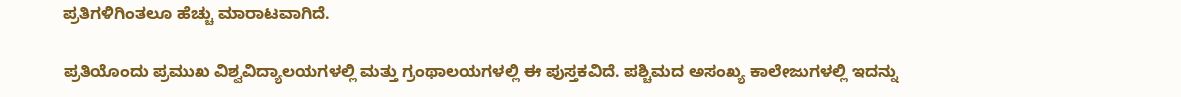ಪ್ರತಿಗಳಿಗಿಂತಲೂ ಹೆಚ್ಚು ಮಾರಾಟವಾಗಿದೆ.

ಪ್ರತಿಯೊಂದು ಪ್ರಮುಖ ವಿಶ್ವವಿದ್ಯಾಲಯಗಳಲ್ಲಿ ಮತ್ತು ಗ್ರಂಥಾಲಯಗಳಲ್ಲಿ ಈ ಪುಸ್ತಕವಿದೆ. ಪಶ್ಚಿಮದ ಅಸಂಖ್ಯ ಕಾಲೇಜುಗಳಲ್ಲಿ ಇದನ್ನು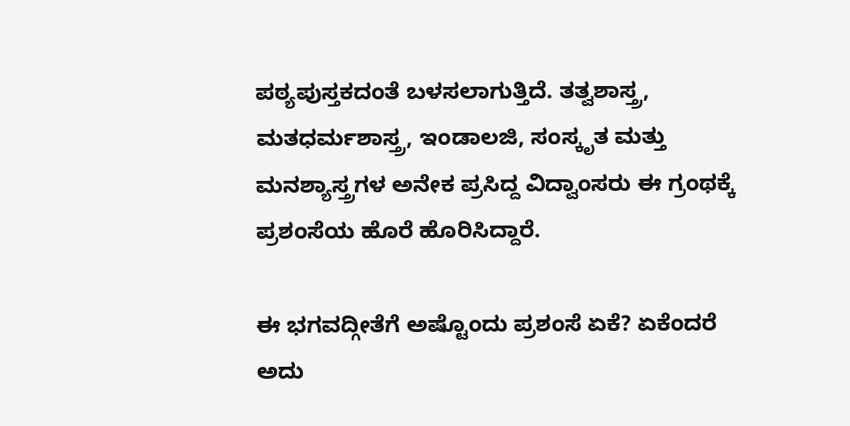ಪಠ್ಯಪುಸ್ತಕದಂತೆ ಬಳಸಲಾಗುತ್ತಿದೆ. ತತ್ವಶಾಸ್ತ್ರ, ಮತಧರ್ಮಶಾಸ್ತ್ರ, ಇಂಡಾಲಜಿ, ಸಂಸ್ಕೃತ ಮತ್ತು ಮನಶ್ಯಾಸ್ತ್ರಗಳ ಅನೇಕ ಪ್ರಸಿದ್ದ ವಿದ್ವಾಂಸರು ಈ ಗ್ರಂಥಕ್ಕೆ ಪ್ರಶಂಸೆಯ ಹೊರೆ ಹೊರಿಸಿದ್ದಾರೆ.

ಈ ಭಗವದ್ಗೀತೆಗೆ ಅಷ್ಟೊಂದು ಪ್ರಶಂಸೆ ಏಕೆ? ಏಕೆಂದರೆ ಅದು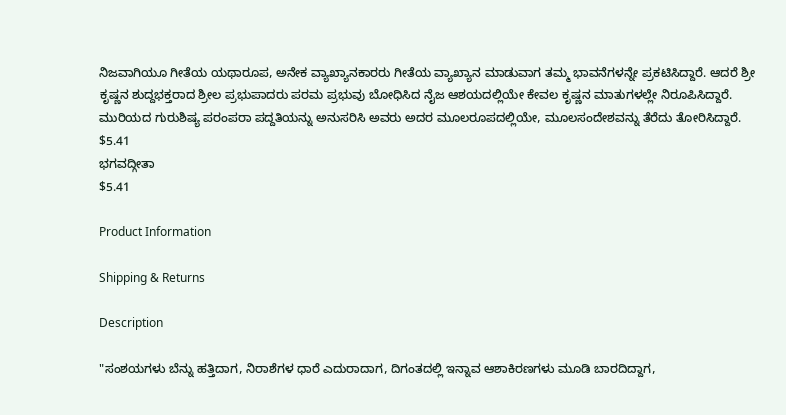ನಿಜವಾಗಿಯೂ ಗೀತೆಯ ಯಥಾರೂಪ, ಅನೇಕ ವ್ಯಾಖ್ಯಾನಕಾರರು ಗೀತೆಯ ವ್ಯಾಖ್ಯಾನ ಮಾಡುವಾಗ ತಮ್ಮ ಭಾವನೆಗಳನ್ನೇ ಪ್ರಕಟಿಸಿದ್ದಾರೆ. ಆದರೆ ಶ್ರೀ ಕೃಷ್ಣನ ಶುದ್ದಭಕ್ತರಾದ ಶ್ರೀಲ ಪ್ರಭುಪಾದರು ಪರಮ ಪ್ರಭುವು ಬೋಧಿಸಿದ ನೈಜ ಆಶಯದಲ್ಲಿಯೇ ಕೇವಲ ಕೃಷ್ಣನ ಮಾತುಗಳಲ್ಲೇ ನಿರೂಪಿಸಿದ್ದಾರೆ. ಮುರಿಯದ ಗುರುಶಿಷ್ಯ ಪರಂಪರಾ ಪದ್ದತಿಯನ್ನು ಅನುಸರಿಸಿ ಅವರು ಅದರ ಮೂಲರೂಪದಲ್ಲಿಯೇ, ಮೂಲಸಂದೇಶವನ್ನು ತೆರೆದು ತೋರಿಸಿದ್ದಾರೆ.
$5.41
ಭಗವದ್ಗೀತಾ
$5.41

Product Information

Shipping & Returns

Description

"ಸಂಶಯಗಳು ಬೆನ್ನು ಹತ್ತಿದಾಗ, ನಿರಾಶೆಗಳ ಧಾರೆ ಎದುರಾದಾಗ, ದಿಗಂತದಲ್ಲಿ ಇನ್ನಾವ ಆಶಾಕಿರಣಗಳು ಮೂಡಿ ಬಾರದಿದ್ದಾಗ,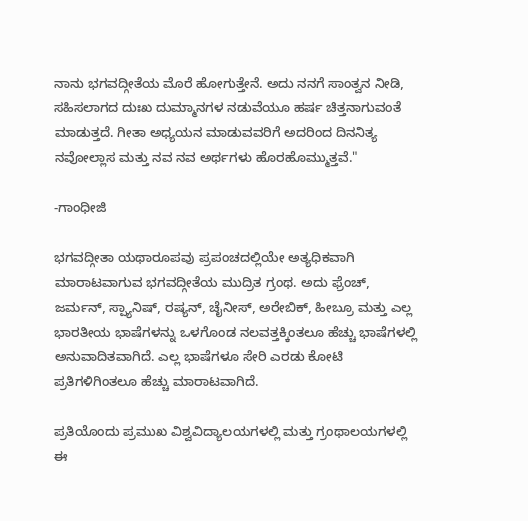ನಾನು ಭಗವದ್ಗೀತೆಯ ಮೊರೆ ಹೋಗುತ್ತೇನೆ. ಅದು ನನಗೆ ಸಾಂತ್ವನ ನೀಡಿ, ಸಹಿಸಲಾಗದ ದುಃಖ ದುಮ್ಮಾನಗಳ ನಡುವೆಯೂ ಹರ್ಷ ಚಿತ್ತನಾಗುವಂತೆ ಮಾಡುತ್ತದೆ. ಗೀತಾ ಅಧ್ಯಯನ ಮಾಡುವವರಿಗೆ ಅದರಿಂದ ದಿನನಿತ್ಯ ನವೋಲ್ಲಾಸ ಮತ್ತು ನವ ನವ ಅರ್ಥಗಳು ಹೊರಹೊಮ್ಮುತ್ತವೆ."

-ಗಾಂಧೀಜಿ

ಭಗವದ್ಗೀತಾ ಯಥಾರೂಪವು ಪ್ರಪಂಚದಲ್ಲಿಯೇ ಅತ್ಯಧಿಕವಾಗಿ ಮಾರಾಟವಾಗುವ ಭಗವದ್ಗೀತೆಯ ಮುದ್ರಿತ ಗ್ರಂಥ. ಅದು ಫ್ರೆಂಚ್, ಜರ್ಮನ್, ಸ್ಪ್ಯಾನಿಷ್, ರಷ್ಯನ್, ಚೈನೀಸ್, ಅರೇಬಿಕ್, ಹೀಬ್ರೂ ಮತ್ತು ಎಲ್ಲ ಭಾರತೀಯ ಭಾಷೆಗಳನ್ನು ಒಳಗೊಂಡ ನಲವತ್ತಕ್ಕಿಂತಲೂ ಹೆಚ್ಚು ಭಾಷೆಗಳಲ್ಲಿ ಅನುವಾದಿತವಾಗಿದೆ. ಎಲ್ಲ ಭಾಷೆಗಳೂ ಸೇರಿ ಎರಡು ಕೋಟಿ ಪ್ರತಿಗಳಿಗಿಂತಲೂ ಹೆಚ್ಚು ಮಾರಾಟವಾಗಿದೆ.

ಪ್ರತಿಯೊಂದು ಪ್ರಮುಖ ವಿಶ್ವವಿದ್ಯಾಲಯಗಳಲ್ಲಿ ಮತ್ತು ಗ್ರಂಥಾಲಯಗಳಲ್ಲಿ ಈ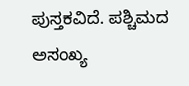ಪುಸ್ತಕವಿದೆ. ಪಶ್ಚಿಮದ ಅಸಂಖ್ಯ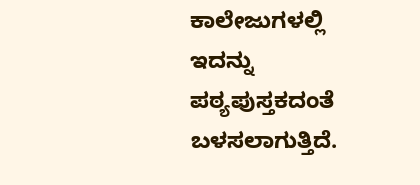ಕಾಲೇಜುಗಳಲ್ಲಿ ಇದನ್ನು ಪಠ್ಯಪುಸ್ತಕದಂತೆ ಬಳಸಲಾಗುತ್ತಿದೆ.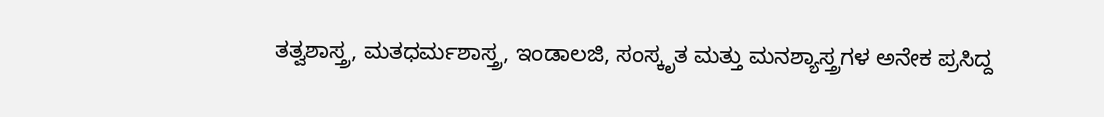ತತ್ವಶಾಸ್ತ್ರ, ಮತಧರ್ಮಶಾಸ್ತ್ರ, ಇಂಡಾಲಜಿ, ಸಂಸ್ಕೃತ ಮತ್ತು ಮನಶ್ಯಾಸ್ತ್ರಗಳ ಅನೇಕ ಪ್ರಸಿದ್ದ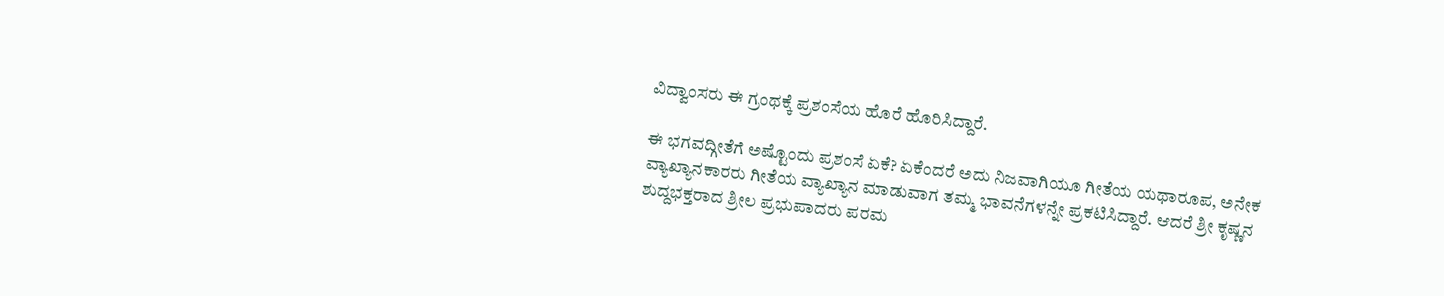ವಿದ್ವಾಂಸರು ಈ ಗ್ರಂಥಕ್ಕೆ ಪ್ರಶಂಸೆಯ ಹೊರೆ ಹೊರಿಸಿದ್ದಾರೆ.

ಈ ಭಗವದ್ಗೀತೆಗೆ ಅಷ್ಟೊಂದು ಪ್ರಶಂಸೆ ಏಕೆ? ಏಕೆಂದರೆ ಅದು ನಿಜವಾಗಿಯೂ ಗೀತೆಯ ಯಥಾರೂಪ, ಅನೇಕ ವ್ಯಾಖ್ಯಾನಕಾರರು ಗೀತೆಯ ವ್ಯಾಖ್ಯಾನ ಮಾಡುವಾಗ ತಮ್ಮ ಭಾವನೆಗಳನ್ನೇ ಪ್ರಕಟಿಸಿದ್ದಾರೆ. ಆದರೆ ಶ್ರೀ ಕೃಷ್ಣನ ಶುದ್ದಭಕ್ತರಾದ ಶ್ರೀಲ ಪ್ರಭುಪಾದರು ಪರಮ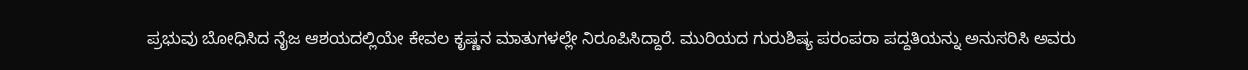ಪ್ರಭುವು ಬೋಧಿಸಿದ ನೈಜ ಆಶಯದಲ್ಲಿಯೇ ಕೇವಲ ಕೃಷ್ಣನ ಮಾತುಗಳಲ್ಲೇ ನಿರೂಪಿಸಿದ್ದಾರೆ. ಮುರಿಯದ ಗುರುಶಿಷ್ಯ ಪರಂಪರಾ ಪದ್ದತಿಯನ್ನು ಅನುಸರಿಸಿ ಅವರು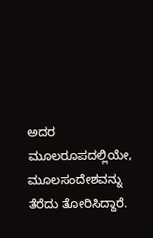ಅದರ ಮೂಲರೂಪದಲ್ಲಿಯೇ, ಮೂಲಸಂದೇಶವನ್ನು ತೆರೆದು ತೋರಿಸಿದ್ದಾರೆ.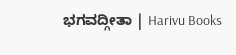ಭಗವದ್ಗೀತಾ | Harivu Books